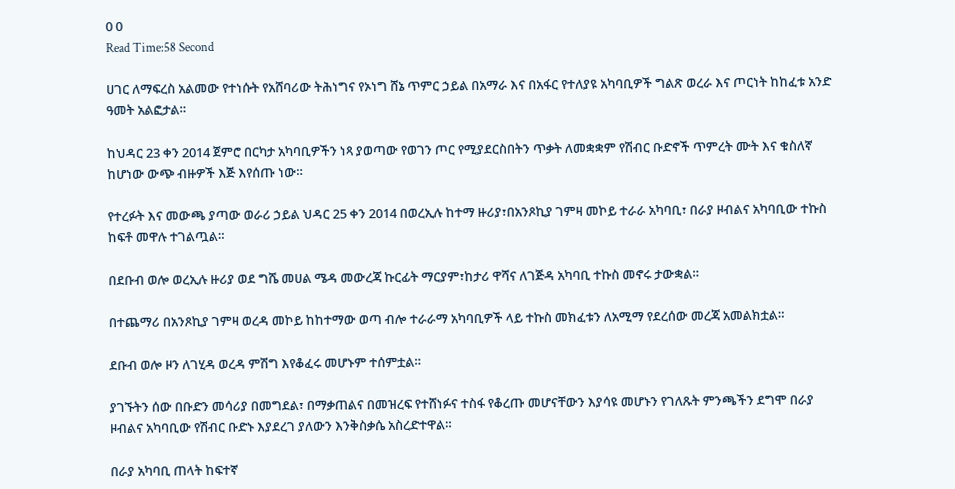0 0
Read Time:58 Second

ሀገር ለማፍረስ አልመው የተነሱት የአሸባሪው ትሕነግና የኦነግ ሸኔ ጥምር ኃይል በአማራ እና በአፋር የተለያዩ አካባቢዎች ግልጽ ወረራ እና ጦርነት ከከፈቱ አንድ ዓመት አልፎታል።

ከህዳር 23 ቀን 2014 ጀምሮ በርካታ አካባቢዎችን ነጻ ያወጣው የወገን ጦር የሚያደርስበትን ጥቃት ለመቋቋም የሽብር ቡድኖች ጥምረት ሙት እና ቁስለኛ ከሆነው ውጭ ብዙዎች እጅ እየሰጡ ነው።

የተረፉት እና መውጫ ያጣው ወራሪ ኃይል ህዳር 25 ቀን 2014 በወረኢሉ ከተማ ዙሪያ፣በአንጾኪያ ገምዛ መኮይ ተራራ አካባቢ፣ በራያ ዞብልና አካባቢው ተኩስ ከፍቶ መዋሉ ተገልጧል።

በደቡብ ወሎ ወረኢሉ ዙሪያ ወደ ግሼ መሀል ሜዳ መውረጃ ኩርፊት ማርያም፣ከታሪ ዋሻና ለገጅዳ አካባቢ ተኩስ መኖሩ ታውቋል።

በተጨማሪ በአንጾኪያ ገምዛ ወረዳ መኮይ ከከተማው ወጣ ብሎ ተራራማ አካባቢዎች ላይ ተኩስ መክፈቱን ለአሚማ የደረሰው መረጃ አመልክቷል።

ደቡብ ወሎ ዞን ለገሂዳ ወረዳ ምሽግ እየቆፈሩ መሆኑም ተሰምቷል።

ያገኙትን ሰው በቡድን መሳሪያ በመግደል፣ በማቃጠልና በመዝረፍ የተሸነፉና ተስፋ የቆረጡ መሆናቸውን እያሳዩ መሆኑን የገለጹት ምንጫችን ደግሞ በራያ ዞብልና አካባቢው የሽብር ቡድኑ እያደረገ ያለውን እንቅስቃሴ አስረድተዋል።

በራያ አካባቢ ጠላት ከፍተኛ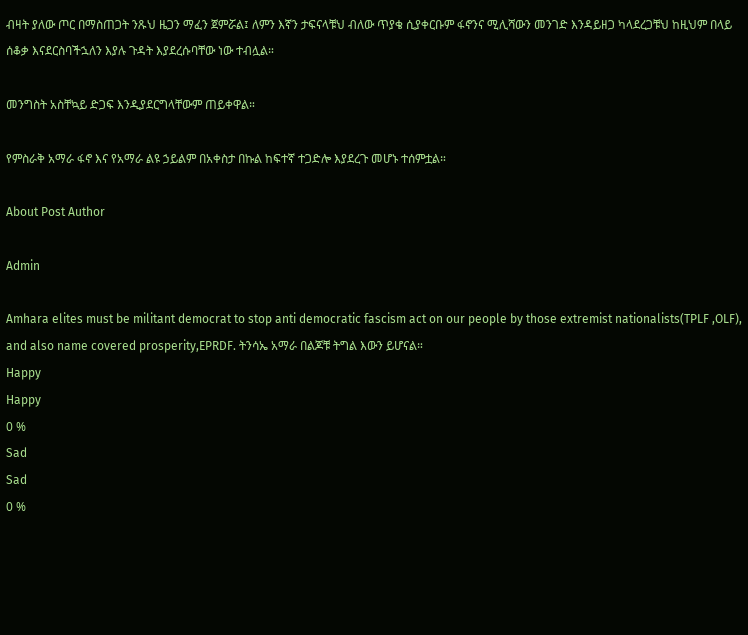ብዛት ያለው ጦር በማስጠጋት ንጹህ ዜጋን ማፈን ጀምሯል፤ ለምን እኛን ታፍናላቹህ ብለው ጥያቄ ሲያቀርቡም ፋኖንና ሚሊሻውን መንገድ እንዳይዘጋ ካላደረጋቹህ ከዚህም በላይ ሰቆቃ እናደርስባችኋለን እያሉ ጉዳት እያደረሱባቸው ነው ተብሏል።

መንግስት አስቸኳይ ድጋፍ እንዲያደርግላቸውም ጠይቀዋል።

የምስራቅ አማራ ፋኖ እና የአማራ ልዩ ኃይልም በአቀስታ በኩል ከፍተኛ ተጋድሎ እያደረጉ መሆኑ ተሰምቷል።

About Post Author

Admin

Amhara elites must be militant democrat to stop anti democratic fascism act on our people by those extremist nationalists(TPLF ,OLF), and also name covered prosperity,EPRDF. ትንሳኤ አማራ በልጆቹ ትግል እውን ይሆናል።
Happy
Happy
0 %
Sad
Sad
0 %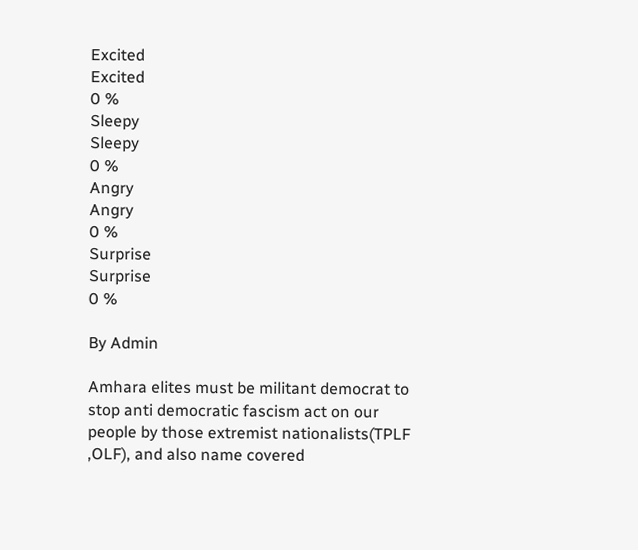Excited
Excited
0 %
Sleepy
Sleepy
0 %
Angry
Angry
0 %
Surprise
Surprise
0 %

By Admin

Amhara elites must be militant democrat to stop anti democratic fascism act on our people by those extremist nationalists(TPLF ,OLF), and also name covered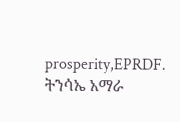prosperity,EPRDF. ትንሳኤ አማራ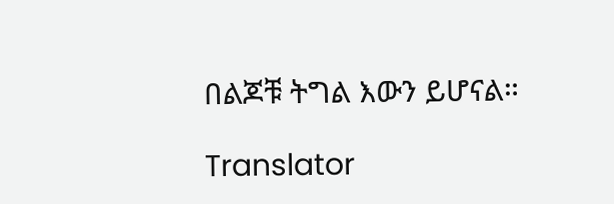በልጆቹ ትግል እውን ይሆናል።

Translator